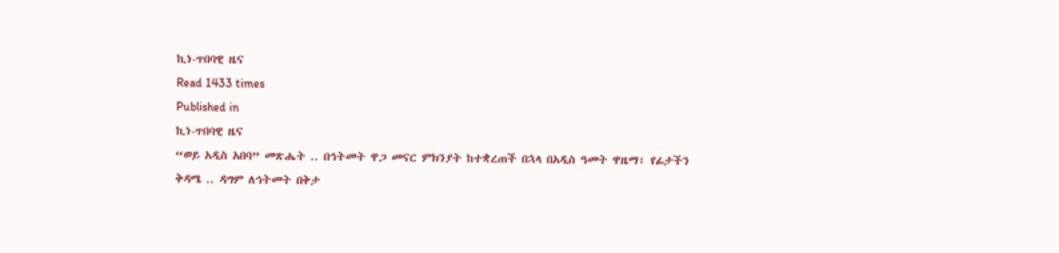ኪነ-ጥበባዊ ዜና
Read 1433 times
Published in
ኪነ-ጥበባዊ ዜና
“ወይ አዲስ አበባ” መጽሔት .. በኅትመት ዋጋ መናር ምክንያት ከተቋረጠች በኋላ በአዲስ ዓመት ዋዜማ፣ የፊታችን ቅዳሜ .. ዳግም ለኅትመት በቅታ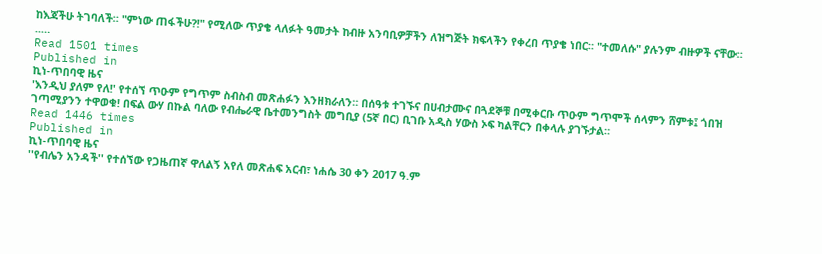ከእጃችሁ ትገባለች። "ምነው ጠፋችሁ?!" የሚለው ጥያቄ ላለፉት ዓመታት ከብዙ አንባቢዎቻችን ለዝግጅት ክፍላችን የቀረበ ጥያቄ ነበር። "ተመለሱ" ያሉንም ብዙዎች ናቸው። ..…
Read 1501 times
Published in
ኪነ-ጥበባዊ ዜና
'እንዲህ ያለም የለ!' የተሰኘ ጥዑም የግጥም ስብስብ መጽሐፉን እንዘክራለን። በሰዓቱ ተገኙና በሀብታሙና በጓደኞቹ በሚቀርቡ ጥዑም ግጥሞች ሰላምን ሸምቱ፤ ጎበዝ ገጣሚያንን ተዋወቁ! በፍል ውሃ በኩል ባለው የብሔራዊ ቤተመንግስት መግቢያ (5ኛ በር) ቢገቡ አዲስ ሃውስ ኦፍ ካልቸርን በቀላሉ ያገኙታል።
Read 1446 times
Published in
ኪነ-ጥበባዊ ዜና
''የብሌን አንዳች'' የተሰኘው የጋዜጠኛ ዋለልኝ አየለ መጽሐፍ አርብ፣ ነሐሴ 30 ቀን 2017 ዓ.ም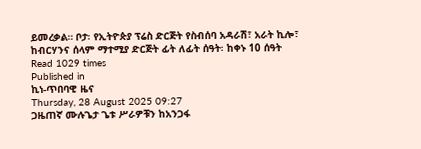ይመረቃል። ቦታ፡ የኢትዮጵያ ፕሬስ ድርጅት የስብሰባ አዳራሽ፣ አራት ኪሎ፣ ከብርሃንና ሰላም ማተሚያ ድርጅት ፊት ለፊት ሰዓት፡ ከቀኑ 10 ሰዓት
Read 1029 times
Published in
ኪነ-ጥበባዊ ዜና
Thursday, 28 August 2025 09:27
ጋዜጠኛ ሙሉጌታ ጌቱ ሥራዎቹን ከአንጋፋ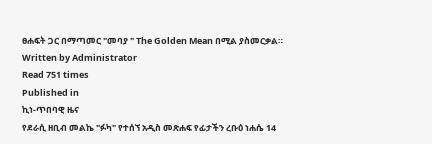ፀሐፍት ጋር በማጣመር "መባያ " The Golden Mean በሚል ያስመርቃል።
Written by Administrator
Read 751 times
Published in
ኪነ-ጥበባዊ ዜና
የደራሲ ዘቢብ መልኬ "ፉካ" የተሰኘ አዲስ መጽሐፍ የፊታችን ረቡዕ ነሐሴ 14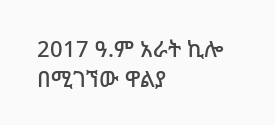2017 ዓ.ም አራት ኪሎ በሚገኘው ዋልያ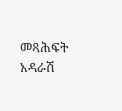መጻሕፍት አዳራሽ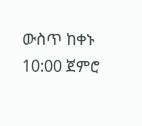ውስጥ ከቀኑ 10:00 ጀምሮ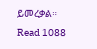ይመረቃል።
Read 1088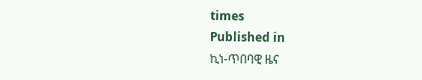times
Published in
ኪነ-ጥበባዊ ዜና